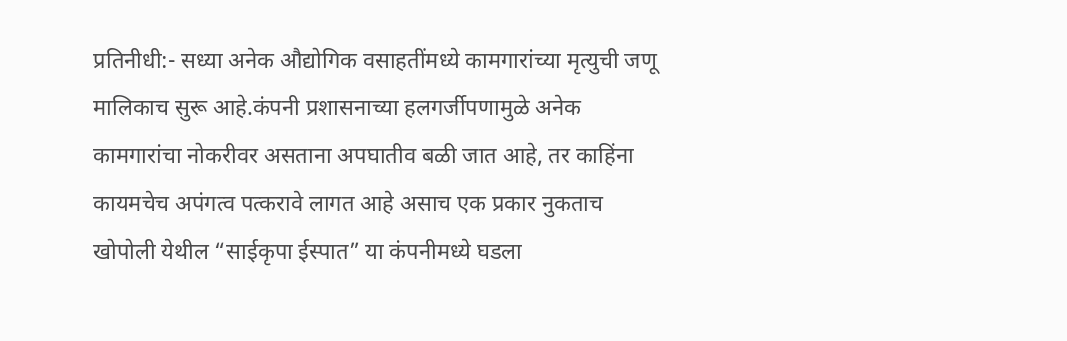प्रतिनीधी:- सध्या अनेक औद्योगिक वसाहतींमध्ये कामगारांच्या मृत्युची जणू मालिकाच सुरू आहे.कंपनी प्रशासनाच्या हलगर्जीपणामुळे अनेक कामगारांचा नोकरीवर असताना अपघातीव बळी जात आहे, तर काहिंना कायमचेच अपंगत्व पत्करावे लागत आहे असाच एक प्रकार नुकताच खोपोली येथील “साईकृपा ईस्पात” या कंपनीमध्ये घडला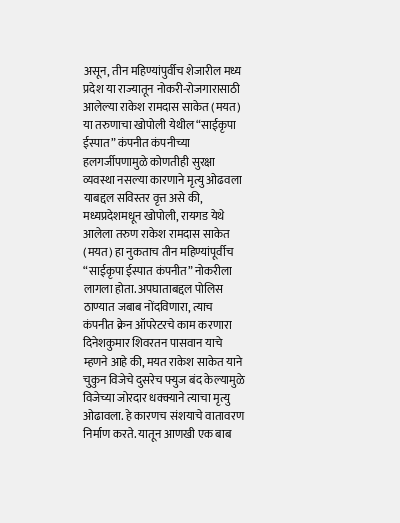असून, तीन महिण्यांपुर्वीच शेजारील मध्य प्रदेश या राज्यातून नोकरी-रोजगारासाठी आलेल्या राकेश रामदास साकेत (मयत) या तरुणाचा खोपोली येथील “साईकृपा ईस्पात” कंपनीत कंपनीच्या हलगर्जीपणामुळे कोणतीही सुरक्षा व्यवस्था नसल्या कारणाने मृत्यु ओढवला याबद्दल सविस्तर वृत्त असे की, मध्यप्रदेशमधून खोपोली, रायगड येथे आलेला तरुण राकेश रामदास साकेत (मयत) हा नुकताच तीन महिण्यांपूर्वीच “साईकृपा ईस्पात कंपनीत” नोकरीला लागला होता. अपघाताबद्दल पोलिस ठाण्यात जबाब नोंदविणारा, त्याच कंपनीत क्रेन ऑपरेटरचे काम करणारा दिनेशकुमार शिवरतन पासवान याचे म्हणने आहे की, मयत राकेश साकेत याने चुकुन विजेचे दुसरेच फ्युज बंद केल्यामुळे विजेच्या जोरदार धक्क्याने त्याचा मृत्यु ओढावला. हे कारणच संशयाचे वातावरण निर्माण करते. यातून आणखी एक बाब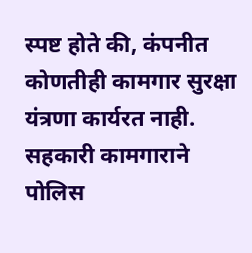स्पष्ट होते की, कंपनीत कोणतीही कामगार सुरक्षा यंत्रणा कार्यरत नाही. सहकारी कामगाराने पोलिस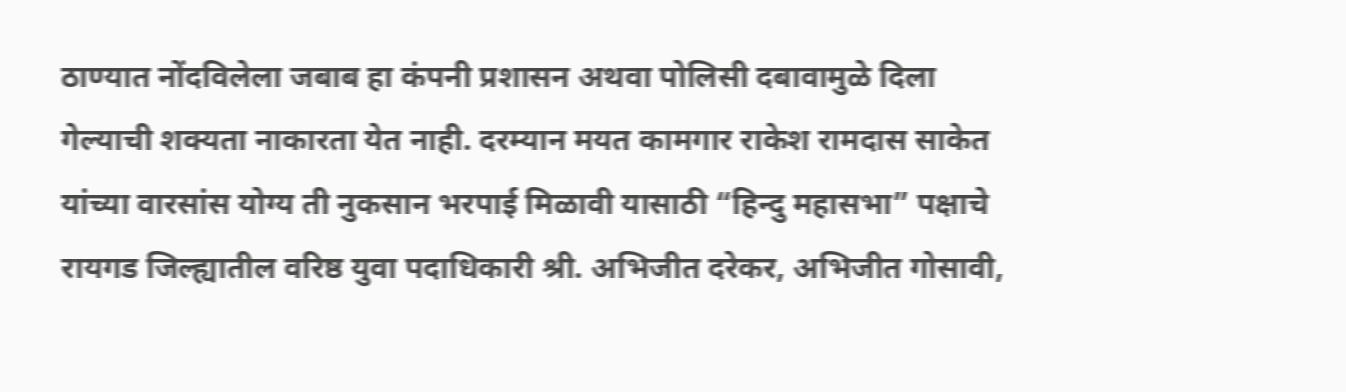ठाण्यात नोंदविलेला जबाब हा कंपनी प्रशासन अथवा पोलिसी दबावामुळे दिला गेल्याची शक्यता नाकारता येत नाही. दरम्यान मयत कामगार राकेश रामदास साकेत यांच्या वारसांस योग्य ती नुकसान भरपाई मिळावी यासाठी “हिन्दु महासभा” पक्षाचे रायगड जिल्ह्यातील वरिष्ठ युवा पदाधिकारी श्री. अभिजीत दरेकर, अभिजीत गोसावी,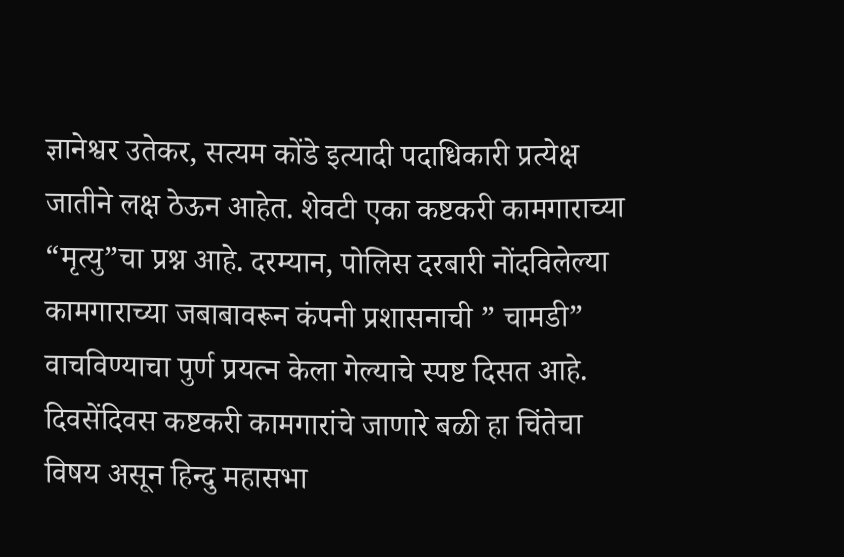ज्ञानेश्वर उतेकर, सत्यम कोंडे इत्यादी पदाधिकारी प्रत्येक्ष जातीने लक्ष ठेऊन आहेत. शेवटी एका कष्टकरी कामगाराच्या “मृत्यु”चा प्रश्न आहे. दरम्यान, पोलिस दरबारी नोंदविलेल्या कामगाराच्या जबाबावरून कंपनी प्रशासनाची ” चामडी” वाचविण्याचा पुर्ण प्रयत्न केला गेल्याचे स्पष्ट दिसत आहे. दिवसेंदिवस कष्टकरी कामगारांचे जाणारे बळी हा चिंतेचा विषय असून हिन्दु महासभा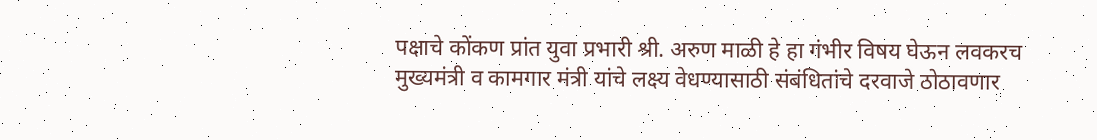पक्षाचे कोंकण प्रांत युवा प्रभारी श्री. अरुण माळी हे हा गंभीर विषय घेऊन लवकरच मुख्यमंत्री व कामगार मंत्री यांचे लक्ष्य वेधण्यासाठी संबंधितांचे दरवाजे ठोठावणार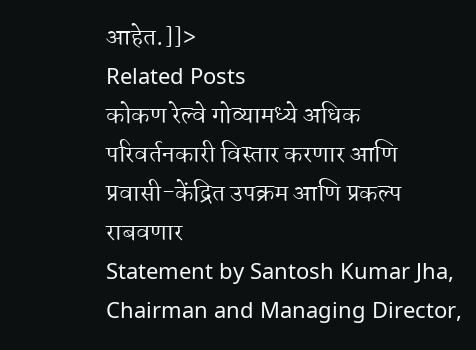आहेत.]]>
Related Posts
कोकण रेल्वे गोव्यामध्ये अधिक परिवर्तनकारी विस्तार करणार आणि प्रवासी-केंद्रित उपक्रम आणि प्रकल्प राबवणार
Statement by Santosh Kumar Jha, Chairman and Managing Director,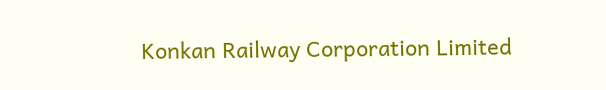Konkan Railway Corporation Limited